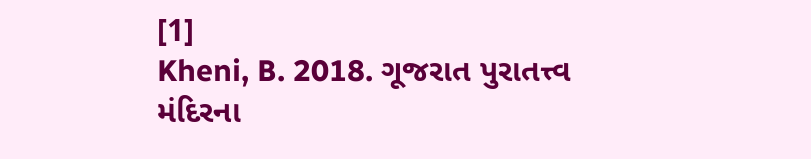[1]
Kheni, B. 2018. ગૂજરાત પુરાતત્ત્વ મંદિરના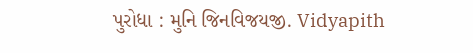પુરોધા : મુનિ જિનવિજયજી. Vidyapith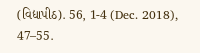(વિદ્યાપીઠ). 56, 1-4 (Dec. 2018), 47–55.